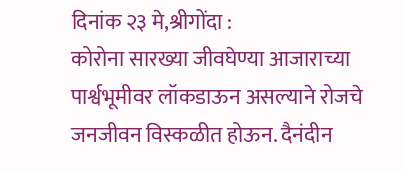दिनांक २३ मे,श्रीगोंदा :
कोरोना सारख्या जीवघेण्या आजाराच्या पार्श्वभूमीवर लॉकडाऊन असल्याने रोजचे जनजीवन विस्कळीत होऊन. दैनंदीन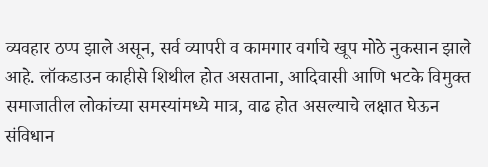व्यवहार ठप्प झाले असून, सर्व व्यापरी व कामगार वर्गाचे खूप मोठे नुकसान झाले आहे. लॉकडाउन काहीसे शिथील होत असताना, आदिवासी आणि भटके विमुक्त समाजातील लोकांच्या समस्यांमध्ये मात्र, वाढ होत असल्याचे लक्षात घेऊन संविधान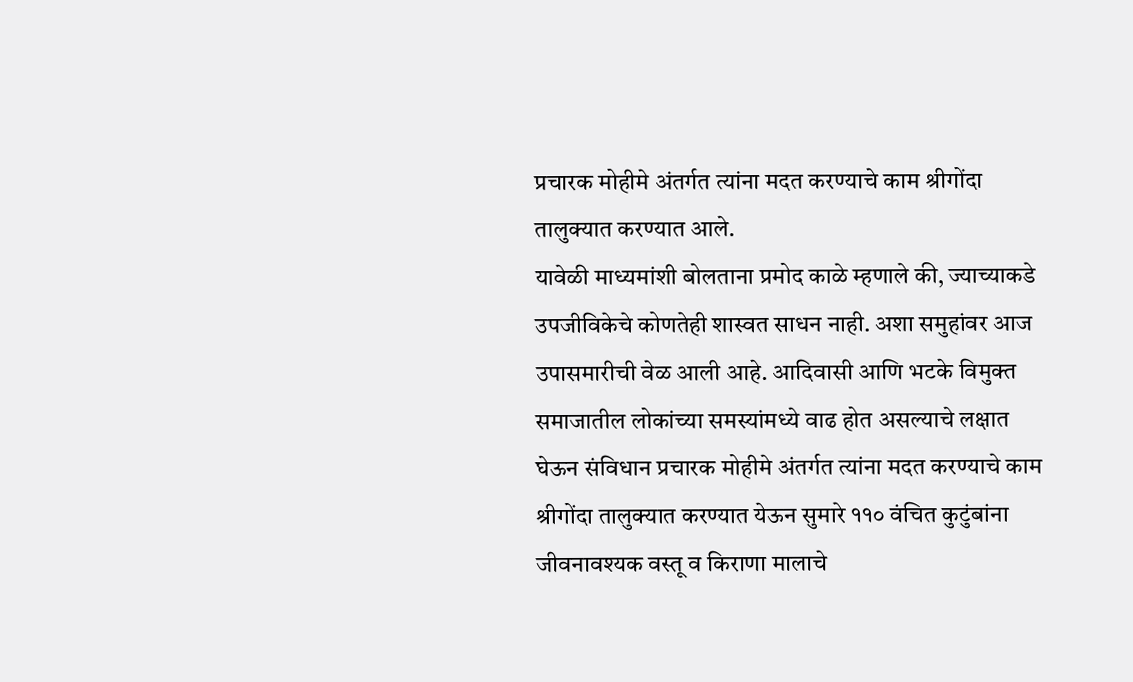प्रचारक मोहीमे अंतर्गत त्यांना मदत करण्याचे काम श्रीगोंदा तालुक्यात करण्यात आले.
यावेळी माध्यमांशी बोलताना प्रमोद काळे म्हणाले की, ज्याच्याकडे उपजीविकेचे कोणतेही शास्वत साधन नाही. अशा समुहांवर आज उपासमारीची वेळ आली आहे. आदिवासी आणि भटके विमुक्त समाजातील लोकांच्या समस्यांमध्ये वाढ होत असल्याचे लक्षात घेऊन संविधान प्रचारक मोहीमे अंतर्गत त्यांना मदत करण्याचे काम श्रीगोंदा तालुक्यात करण्यात येऊन सुमारे ११० वंचित कुटुंबांना जीवनावश्यक वस्तू व किराणा मालाचे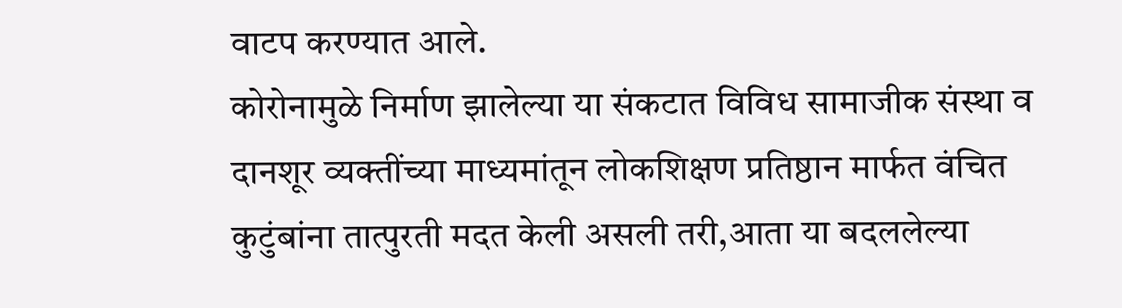वाटप करण्यात आले.
कोरोनामुळे निर्माण झालेल्या या संकटात विविध सामाजीक संस्था व दानशूर व्यक्तींच्या माध्यमांतून लोकशिक्षण प्रतिष्ठान मार्फत वंचित कुटुंबांना तात्पुरती मदत केली असली तरी,आता या बदललेल्या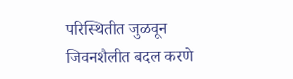परिस्थितीत जुळवून जिवनशैलीत बदल करणे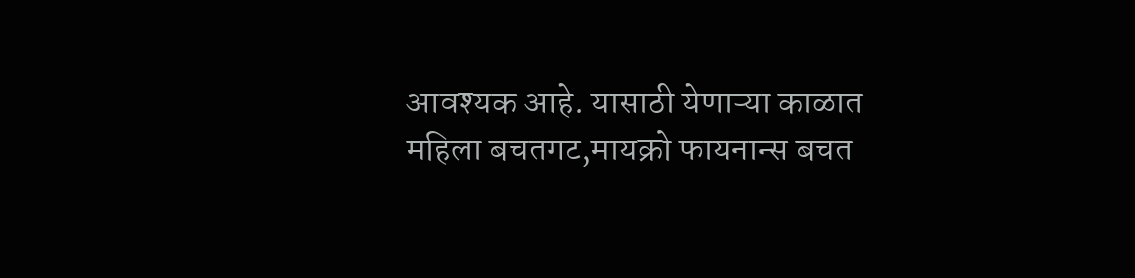आवश्यक आहे. यासाठी येणाऱ्या काळात महिला बचतगट,मायक्रो फायनान्स बचत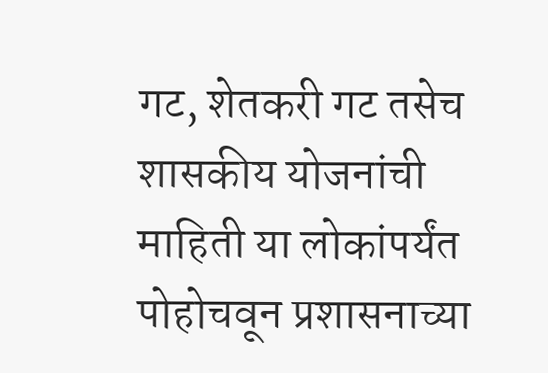गट, शेतकरी गट तसेच शासकीय योजनांची माहिती या लोकांपर्यंत पोहोचवून प्रशासनाच्या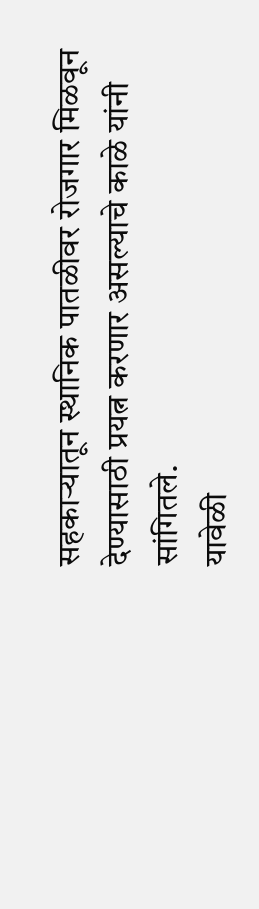सहकाऱ्यातून स्थानिक पातळीवर रोजगार मिळवून देण्यासाठी प्रयत्न करणार असल्याचे काळे यांनी सांगितले.
यावेळी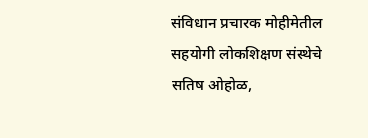संविधान प्रचारक मोहीमेतील सहयोगी लोकशिक्षण संस्थेचे सतिष ओहोळ,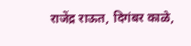राजेंद्र राऊत, दिगंबर काळे,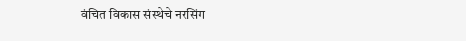वंचित विकास संस्थेचे नरसिंग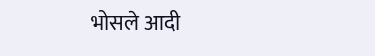भोसले आदी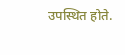उपस्थित होते.